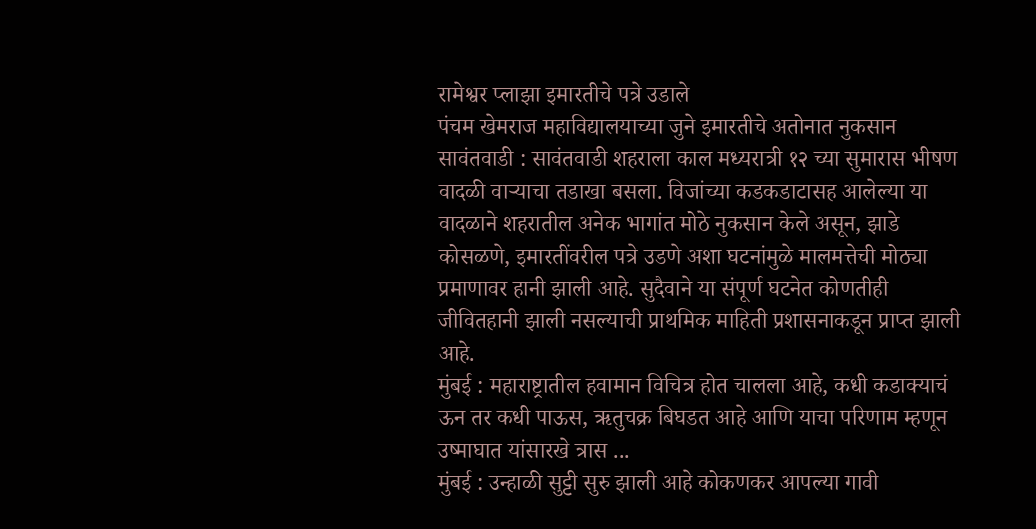रामेश्वर प्लाझा इमारतीचे पत्रे उडाले
पंचम खेमराज महाविद्यालयाच्या जुने इमारतीचे अतोनात नुकसान
सावंतवाडी : सावंतवाडी शहराला काल मध्यरात्री १२ च्या सुमारास भीषण वादळी वाऱ्याचा तडाखा बसला. विजांच्या कडकडाटासह आलेल्या या वादळाने शहरातील अनेक भागांत मोठे नुकसान केले असून, झाडे कोसळणे, इमारतींवरील पत्रे उडणे अशा घटनांमुळे मालमत्तेची मोठ्या प्रमाणावर हानी झाली आहे. सुदैवाने या संपूर्ण घटनेत कोणतीही जीवितहानी झाली नसल्याची प्राथमिक माहिती प्रशासनाकडून प्राप्त झाली आहे.
मुंबई : महाराष्ट्रातील हवामान विचित्र होत चालला आहे, कधी कडाक्याचं ऊन तर कधी पाऊस, ऋतुचक्र बिघडत आहे आणि याचा परिणाम म्हणून उष्माघात यांसारखे त्रास ...
मुंबई : उन्हाळी सुट्टी सुरु झाली आहे कोकणकर आपल्या गावी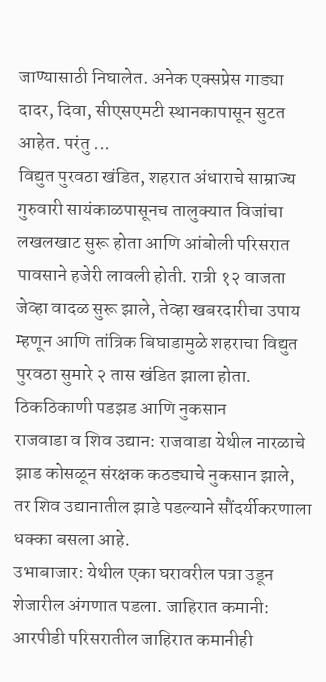जाण्यासाठी निघालेत. अनेक एक्सप्रेस गाड्या दादर, दिवा, सीएसएमटी स्थानकापासून सुटत आहेत. परंतु ...
विद्युत पुरवठा खंडित, शहरात अंधाराचे साम्राज्य
गुरुवारी सायंकाळपासूनच तालुक्यात विजांचा लखलखाट सुरू होता आणि आंबोली परिसरात पावसाने हजेरी लावली होती. रात्री १२ वाजता जेव्हा वादळ सुरू झाले, तेव्हा खबरदारीचा उपाय म्हणून आणि तांत्रिक बिघाडामुळे शहराचा विद्युत पुरवठा सुमारे २ तास खंडित झाला होता.
ठिकठिकाणी पडझड आणि नुकसान
राजवाडा व शिव उद्यान: राजवाडा येथील नारळाचे झाड कोसळून संरक्षक कठड्याचे नुकसान झाले, तर शिव उद्यानातील झाडे पडल्याने सौंदर्यीकरणाला धक्का बसला आहे.
उभाबाजार: येथील एका घरावरील पत्रा उडून शेजारील अंगणात पडला. जाहिरात कमानी: आरपीडी परिसरातील जाहिरात कमानीही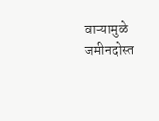वाऱ्यामुळे जमीनदोस्त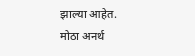झाल्या आहेत.
मोठा अनर्थ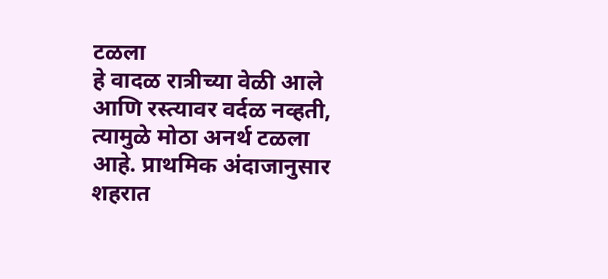टळला
हे वादळ रात्रीच्या वेळी आले आणि रस्त्यावर वर्दळ नव्हती, त्यामुळे मोठा अनर्थ टळला आहे. प्राथमिक अंदाजानुसार शहरात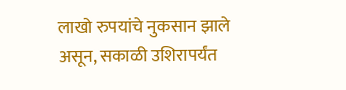लाखो रुपयांचे नुकसान झाले असून, सकाळी उशिरापर्यंत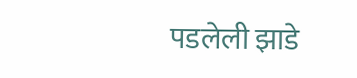पडलेली झाडे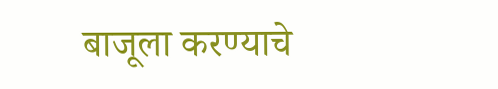बाजूला करण्याचे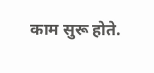काम सुरू होते.